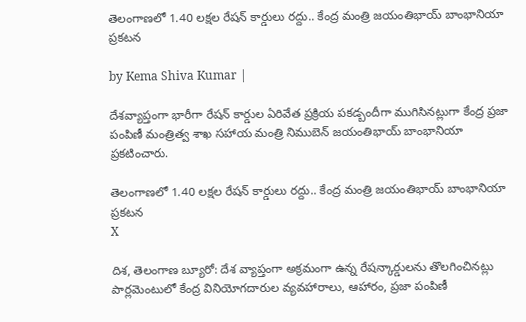తెలంగాణలో 1.40 లక్షల రేషన్ కార్డులు రద్దు.. కేంద్ర మంత్రి జయంతిభాయ్ బాంభానియా ప్రకటన

by Kema Shiva Kumar |

దేశవ్యాప్తంగా భారీగా రేషన్ కార్డుల ఏరివేత ప్రక్రియ పకడ్బందీగా ముగిసినట్లుగా కేంద్ర ప్రజా పంపిణీ మంత్రిత్వ శాఖ సహాయ మంత్రి నిముబెన్ జయంతిభాయ్ బాంభానియా ప్రకటించారు.

తెలంగాణలో 1.40 లక్షల రేషన్ కార్డులు రద్దు.. కేంద్ర మంత్రి జయంతిభాయ్ బాంభానియా ప్రకటన
X

దిశ, తెలంగాణ బ్యూరో: దేశ వ్యాప్తంగా అక్రమంగా ఉన్న రేషన్కార్డులను తొలగించినట్లు పార్లమెంటులో కేంద్ర వినియోగదారుల వ్యవహారాలు, ఆహారం, ప్రజా పంపిణీ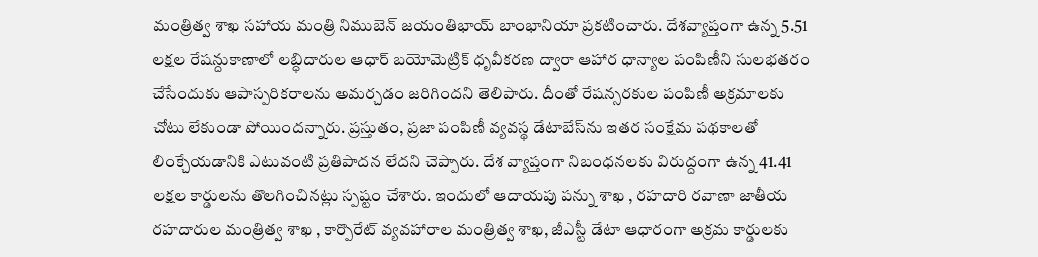మంత్రిత్వ శాఖ సహాయ మంత్రి నిముబెన్ జయంతిభాయ్ బాంభానియా ప్రకటించారు. దేశవ్యాప్తంగా ఉన్న 5.51 లక్షల రేషన్దుకాణాలో లబ్ధిదారుల ఆధార్ బయోమెట్రిక్ ధృవీకరణ ద్వారా ఆహార ధాన్యాల పంపిణీని సులభతరం చేసేందుకు ఆపాస్పరికరాలను అమర్చడం జరిగిందని తెలిపారు. దీంతో రేషన్సరకుల పంపిణీ అక్రమాలకు చోటు లేకుండా పోయిందన్నారు. ప్రస్తుతం, ప్రజా పంపిణీ వ్యవస్థ డేటాబేస్‌ను ఇతర సంక్షేమ పథకాలతో లింక్చేయడానికి ఎటువంటి ప్రతిపాదన లేదని చెప్పారు. దేశ వ్యాప్తంగా నిబంధనలకు విరుద్దంగా ఉన్న 41.41 లక్షల కార్డులను తొలగించినట్లు స్పష్టం చేశారు. ఇందులో ఆదాయపు పన్ను శాఖ , రహదారి రవాణా జాతీయ రహదారుల మంత్రిత్వ శాఖ , కార్పొరేట్ వ్యవహారాల మంత్రిత్వ శాఖ, జీఎస్టీ డేటా ఆధారంగా అక్రమ కార్డులకు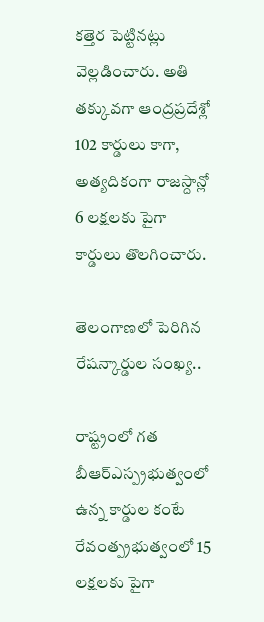కత్తెర పెట్టినట్లు వెల్లడించారు. అతి తక్కువగా ఆంద్రప్రదేశ్లో 102 కార్డులు కాగా, అత్యదికంగా రాజస్దాన్లో 6 లక్షలకు పైగా కార్డులు తొలగించారు.

తెలంగాణలో పెరిగిన రేషన్కార్డుల సంఖ్య..

రాష్ట్రంలో గత బీఆర్ఎస్ప్రభుత్వంలో ఉన్న కార్డుల కంటే రేవంత్ప్రభుత్వంలో 15 లక్షలకు పైగా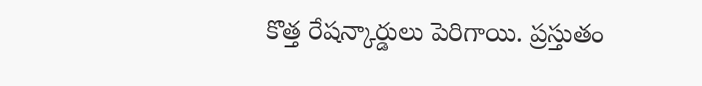కొత్త రేషన్కార్డులు పెరిగాయి. ప్రస్తుతం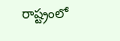రాష్ట్రంలో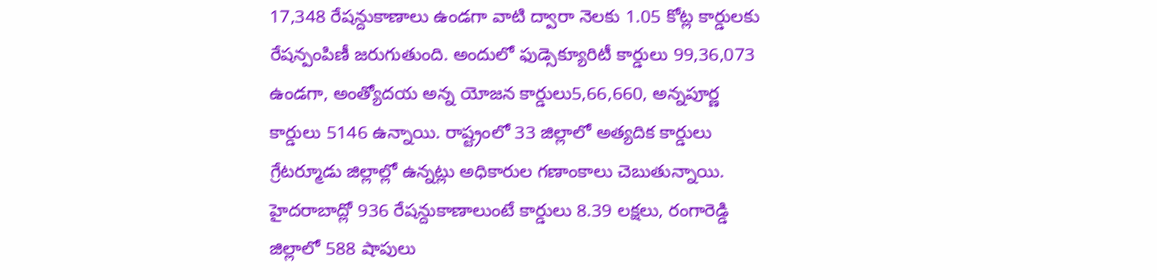17,348 రేషన్దుకాణాలు ఉండగా వాటి ద్వారా నెలకు 1.05 కోట్ల కార్డులకు రేషన్పంపిణీ జరుగుతుంది. అందులో ఫుడ్సెక్యూరిటీ కార్డులు 99,36,073 ఉండగా, అంత్యోదయ అన్న యోజన కార్డులు5,66,660, అన్నపూర్ణ కార్డులు 5146 ఉన్నాయి. రాష్ట్రంలో 33 జిల్లాలో అత్యదిక కార్డులు గ్రేటర్మూడు జిల్లాల్లో ఉన్నట్లు అధికారుల గణాంకాలు చెబుతున్నాయి. హైదరాబాద్లో 936 రేషన్దుకాణాలుంటే కార్డులు 8.39 లక్షలు, రంగారెడ్డి జిల్లాలో 588 షాపులు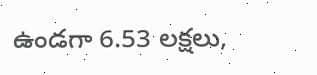ఉండగా 6.53 లక్షలు,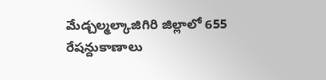మేడ్చల్మల్కాజిగిరి జిల్లాలో 655 రేషన్దుకాణాలు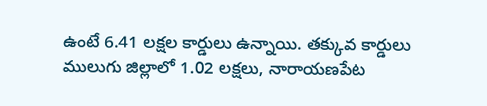ఉంటే 6.41 లక్షల కార్డులు ఉన్నాయి. తక్కువ కార్డులు ములుగు జిల్లాలో 1.02 లక్షలు, నారాయణపేట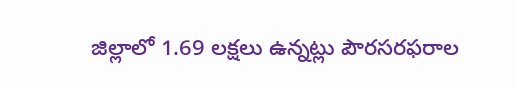జిల్లాలో 1.69 లక్షలు ఉన్నట్లు పౌరసరఫరాల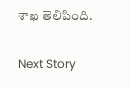శాఖ తెలిపింది.

Next Story